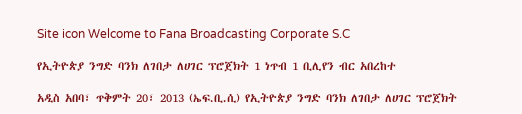Site icon Welcome to Fana Broadcasting Corporate S.C

የኢትዮጵያ ንግድ ባንክ ለገበታ ለሀገር ፕሮጀክት 1 ነጥብ 1 ቢሊየን ብር አበረከተ

አዲስ አበባ፣ ጥቅምት 20፣ 2013 (ኤፍ.ቢ.ሲ) የኢትዮጵያ ንግድ ባንክ ለገበታ ለሀገር ፕሮጀክት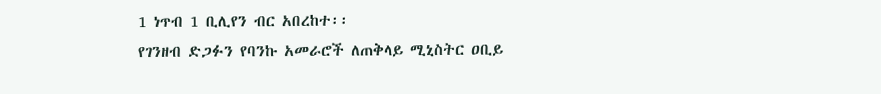1 ነጥብ 1 ቢሊየን ብር አበረከተ፡፡
የገንዘብ ድጋፉን የባንኩ አመራሮች ለጠቅላይ ሚኒስትር ዐቢይ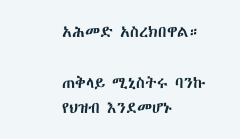አሕመድ አስረክበዋል።

ጠቅላይ ሚኒስትሩ ባንኩ የህዝብ እንደመሆኑ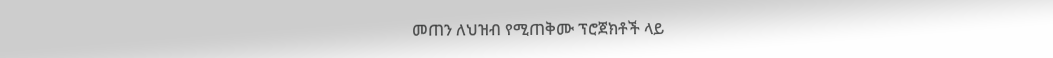መጠን ለህዝብ የሚጠቅሙ ፕሮጀክቶች ላይ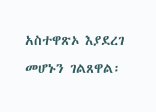አስተዋጽኦ እያደረገ መሆኑን ገልጸዋል፡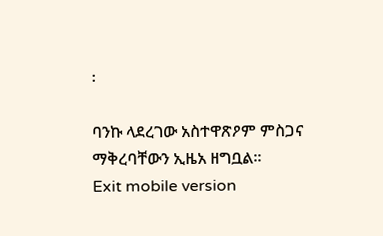፡

ባንኩ ላደረገው አስተዋጽዖም ምስጋና ማቅረባቸውን ኢዜአ ዘግቧል።
Exit mobile version